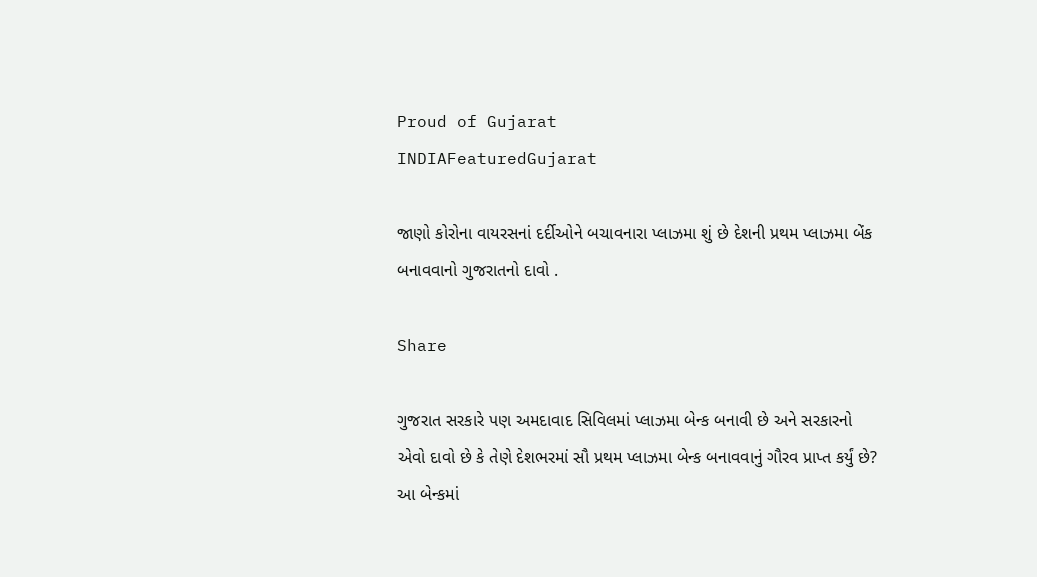Proud of Gujarat
INDIAFeaturedGujarat

જાણો કોરોના વાયરસનાં દર્દીઓને બચાવનારા પ્લાઝમા શું છે દેશની પ્રથમ પ્લાઝમા બેંક બનાવવાનો ગુજરાતનો દાવો .

Share

ગુજરાત સરકારે પણ અમદાવાદ સિવિલમાં પ્લાઝમા બેન્ક બનાવી છે અને સરકારનો એવો દાવો છે કે તેણે દેશભરમાં સૌ પ્રથમ પ્લાઝમા બેન્ક બનાવવાનું ગૌરવ પ્રાપ્ત કર્યું છે? આ બેન્કમાં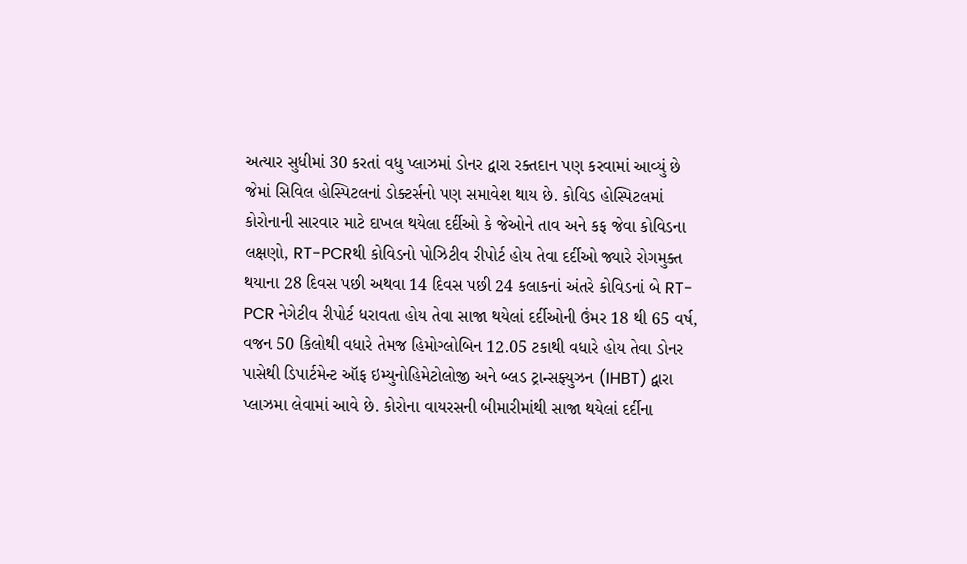અત્યાર સુધીમાં 30 કરતાં વધુ પ્લાઝમાં ડોનર દ્વારા રક્તદાન પણ કરવામાં આવ્યું છે જેમાં સિવિલ હોસ્પિટલનાં ડોક્ટર્સનો પણ સમાવેશ થાય છે. કોવિડ હોસ્પિટલમાં કોરોનાની સારવાર માટે દાખલ થયેલા દર્દીઓ કે જેઓને તાવ અને કફ જેવા કોવિડના લક્ષણો, RT-PCRથી કોવિડનો પોઝિટીવ રીપોર્ટ હોય તેવા દર્દીઓ જ્યારે રોગમુક્ત થયાના 28 દિવસ પછી અથવા 14 દિવસ પછી 24 કલાકનાં અંતરે કોવિડનાં બે RT-PCR નેગેટીવ રીપોર્ટ ધરાવતા હોય તેવા સાજા થયેલાં દર્દીઓની ઉંમર 18 થી 65 વર્ષ, વજન 50 કિલોથી વધારે તેમજ હિમોગ્લોબિન 12.05 ટકાથી વધારે હોય તેવા ડોનર પાસેથી ડિપાર્ટમેન્ટ ઑફ ઇમ્યુનોહિમેટોલોજી અને બ્લડ ટ્રાન્સફ્યુઝન (IHBT) દ્વારા પ્લાઝમા લેવામાં આવે છે. કોરોના વાયરસની બીમારીમાંથી સાજા થયેલાં દર્દીના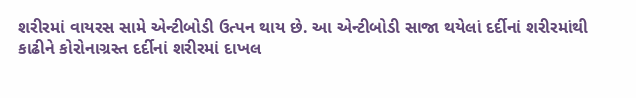શરીરમાં વાયરસ સામે એન્ટીબોડી ઉત્પન થાય છે. આ એન્ટીબોડી સાજા થયેલાં દર્દીનાં શરીરમાંથી કાઢીને કોરોનાગ્રસ્ત દર્દીનાં શરીરમાં દાખલ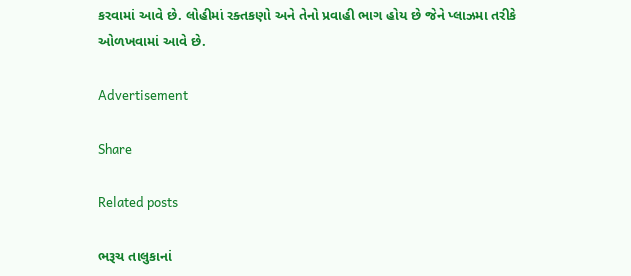કરવામાં આવે છે. લોહીમાં રક્તકણો અને તેનો પ્રવાહી ભાગ હોય છે જેને પ્લાઝમા તરીકે ઓળખવામાં આવે છે.

Advertisement

Share

Related posts

ભરૂચ તાલુકાનાં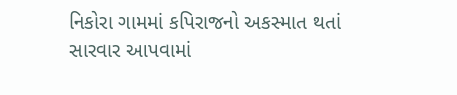નિકોરા ગામમાં કપિરાજનો અકસ્માત થતાં સારવાર આપવામાં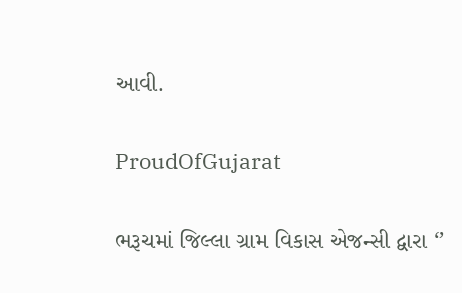આવી.

ProudOfGujarat

ભરૂચમાં જિલ્લા ગ્રામ વિકાસ એજન્સી દ્વારા ‘’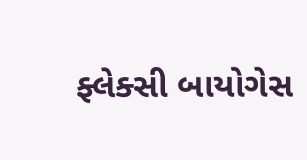ફ્લેક્સી બાયોગેસ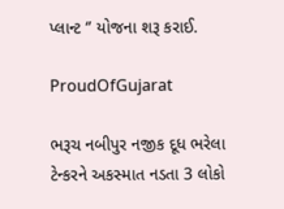પ્લાન્ટ ‘’ યોજના શરૂ કરાઈ.

ProudOfGujarat

ભરૂચ નબીપુર નજીક દૂધ ભરેલા ટેન્કરને અકસ્માત નડતા 3 લોકો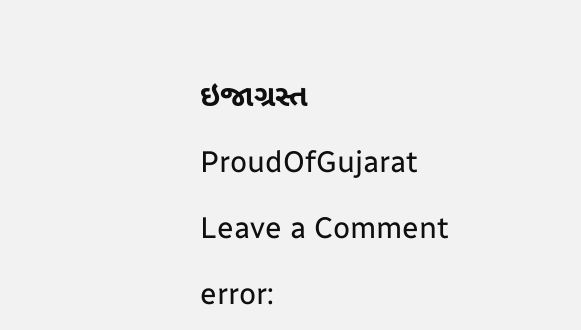ઇજાગ્રસ્ત

ProudOfGujarat

Leave a Comment

error: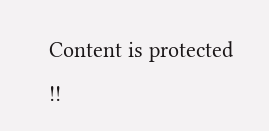Content is protected !!